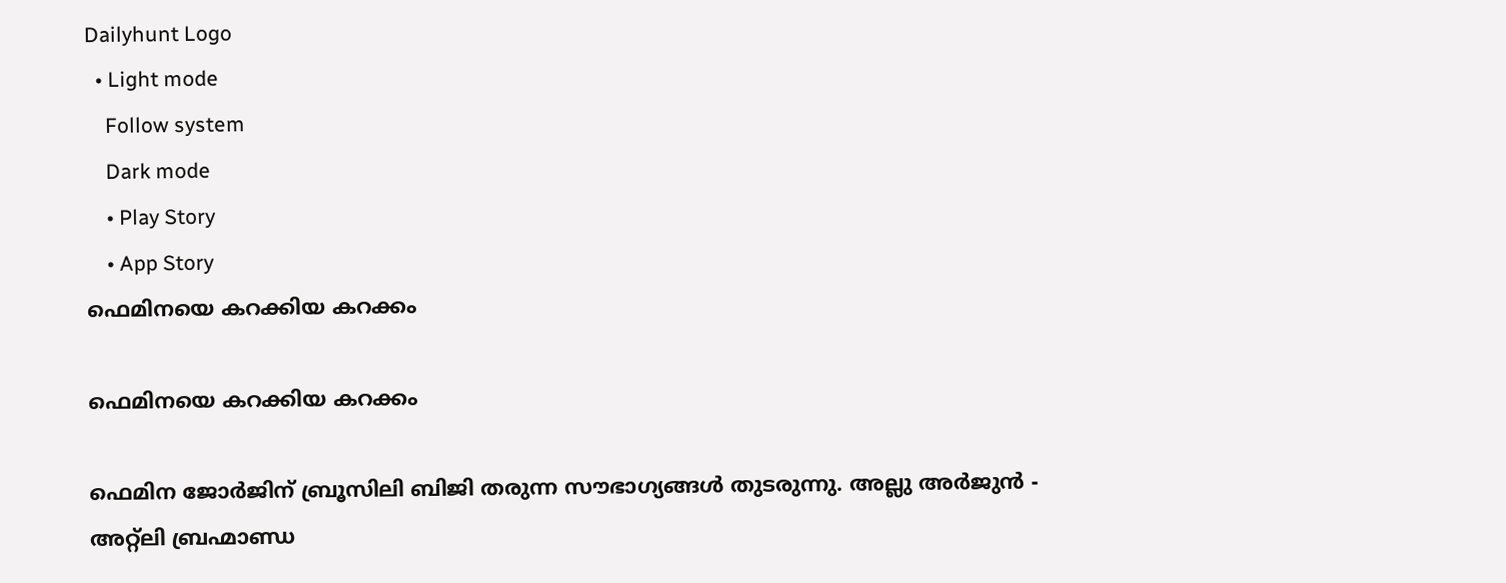Dailyhunt Logo
  • Light mode
    Follow system
    Dark mode
    • Play Story
    • App Story
ഫെമിനയെ കറക്കിയ കറക്കം

ഫെമിനയെ കറക്കിയ കറക്കം

ഫെമിന ജോർജിന് ബ്രൂസിലി ബിജി തരുന്ന സൗഭാഗ്യങ്ങള്‍ തുടരുന്നു. അല്ലു അർജുൻ - അറ്റ്ലി ബ്രഹ്മാണ്ഡ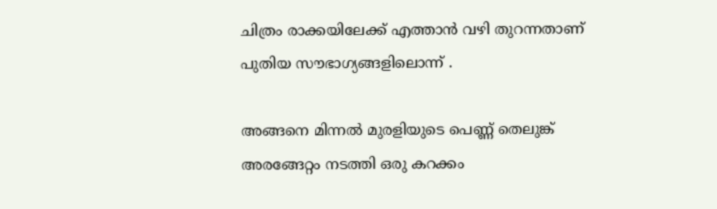ചിത്രം രാക്കയിലേക്ക് എത്താൻ വഴി തുറന്നതാണ് പുതിയ സൗഭാഗ്യങ്ങളിലൊന്ന് .

അങ്ങനെ മിന്നല്‍ മുരളിയുടെ പെണ്ണ് തെലുങ്ക് അരങ്ങേറ്റം നടത്തി ഒരു കറക്കം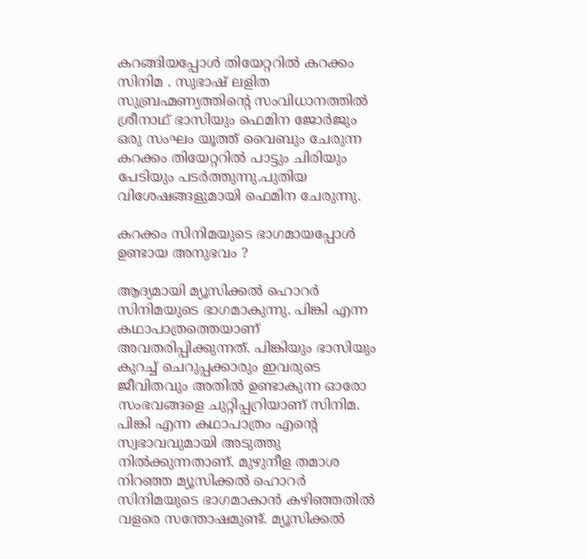കറങ്ങിയപ്പോള്‍ തിയേറ്ററില്‍ കറക്കം സിനിമ . സുഭാഷ് ലളിത സുബ്രഹ്മണ്യത്തിന്റെ സംവിധാനത്തില്‍ ശ്രീനാഥ് ഭാസിയും ഫെമിന ജോർജും ഒരു സംഘം യൂത്ത് വൈബും ചേരുന്ന കറക്കം തിയേറ്ററില്‍ പാട്ടും ചിരിയും പേടിയും പടർത്തുന്നു.പുതിയ വിശേഷങ്ങളുമായി ഫെമിന ചേരുന്നു.

കറക്കം സിനിമയുടെ ഭാഗമായപ്പോള്‍ ഉണ്ടായ അനുഭവം ?

ആദ്യമായി മ്യൂസിക്കല്‍ ഹൊറർ സിനിമയുടെ ഭാഗമാകുന്നു. പിങ്കി എന്ന കഥാപാത്രത്തെയാണ് അവതരിപ്പിക്കുന്നത്. പിങ്കിയും ഭാസിയും കുറച്ച്‌ ചെറുപ്പക്കാരും ഇവരുടെ ജീവിതവും അതില്‍ ഉണ്ടാകുന്ന ഓരോ സംഭവങ്ങളെ ചുറ്റിപ്പറ്രിയാണ് സിനിമ. പിങ്കി എന്ന കഥാപാത്രം എന്റെ സ്വഭാവവുമായി അടുത്തു നില്‍ക്കുന്നതാണ്. മുഴുനീള തമാശ നിറഞ്ഞ മ്യൂസിക്കല്‍ ഹൊറർ സിനിമയുടെ ഭാഗമാകാൻ കഴിഞ്ഞതില്‍ വളരെ സന്തോഷമുണ്ട്. മ്യൂസിക്കല്‍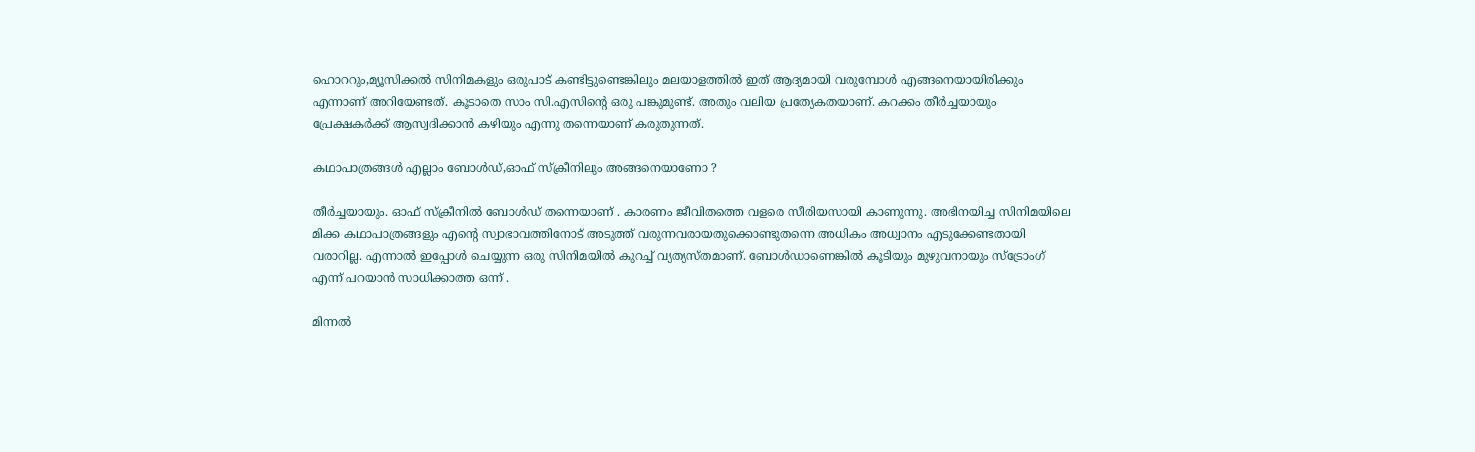ഹൊററും,മ്യൂസിക്കല്‍ സിനിമകളും ഒരുപാട് കണ്ടിട്ടുണ്ടെങ്കിലും മലയാളത്തില്‍ ഇത് ആദ്യമായി വരുമ്പോള്‍ എങ്ങനെയായിരിക്കും എന്നാണ് അറിയേണ്ടത്. കൂടാതെ സാം സി.എസിന്റെ ഒരു പങ്കുമുണ്ട്. അതും വലിയ പ്രത്യേകതയാണ്. കറക്കം തീർച്ചയായും പ്രേക്ഷകർക്ക് ആസ്വദിക്കാൻ കഴിയും എന്നു തന്നെയാണ് കരുതുന്നത്.

കഥാപാത്രങ്ങള്‍ എല്ലാം ബോള്‍ഡ്,ഓഫ് സ്ക്രീനിലും അങ്ങനെയാണോ ?

തീർച്ചയായും. ഓഫ് സ്ക്രീനില്‍ ബോള്‍ഡ് തന്നെയാണ് . കാരണം ജീവിതത്തെ വളരെ സീരിയസായി കാണുന്നു. അഭിനയിച്ച സിനിമയിലെ മിക്ക കഥാപാത്രങ്ങളും എന്റെ സ്വാഭാവത്തിനോട് അടുത്ത് വരുന്നവരായതുക്കൊണ്ടുതന്നെ അധികം അധ്വാനം എടുക്കേണ്ടതായി വരാറില്ല. എന്നാല്‍ ഇപ്പോള്‍ ചെയ്യുന്ന ഒരു സിനിമയില്‍ കുറച്ച്‌ വ്യത്യസ്തമാണ്. ബോള്‍ഡാണെങ്കില്‍ കൂടിയും മുഴുവനായും സ്ട്രോംഗ് എന്ന് പറയാൻ സാധിക്കാത്ത ഒന്ന് .

മിന്നല്‍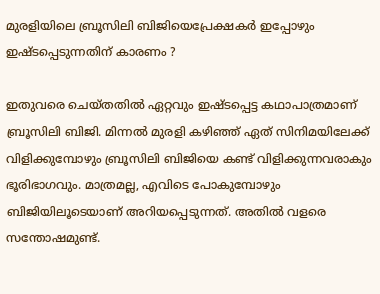മുരളിയിലെ ബ്രൂസിലി ബിജിയെപ്രേക്ഷകർ ഇപ്പോഴും ഇഷ്ടപ്പെടുന്നതിന് കാരണം ?

ഇതുവരെ ചെയ്തതില്‍ ഏറ്റവും ഇഷ്ടപ്പെട്ട കഥാപാത്രമാണ് ബ്രൂസിലി ബിജി. മിന്നല്‍ മുരളി കഴിഞ്ഞ് ഏത് സിനിമയിലേക്ക് വിളിക്കുമ്പോഴും ബ്രൂസിലി ബിജിയെ കണ്ട് വിളിക്കുന്നവരാകും ഭൂരിഭാഗവും. മാത്രമല്ല, എവിടെ പോകുമ്പോഴും ബിജിയിലൂടെയാണ് അറിയപ്പെടുന്നത്. അതില്‍ വളരെ സന്തോഷമുണ്ട്.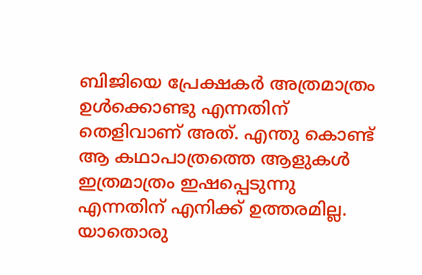ബിജിയെ പ്രേക്ഷകർ അത്രമാത്രം ഉള്‍ക്കൊണ്ടു എന്നതിന് തെളിവാണ് അത്. എന്തു കൊണ്ട് ആ കഥാപാത്രത്തെ ആളുകള്‍ ഇത്രമാത്രം ഇഷപ്പെടുന്നു എന്നതിന് എനിക്ക് ഉത്തരമില്ല. യാതൊരു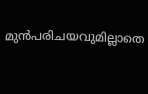മുൻപരിചയവുമില്ലാതെ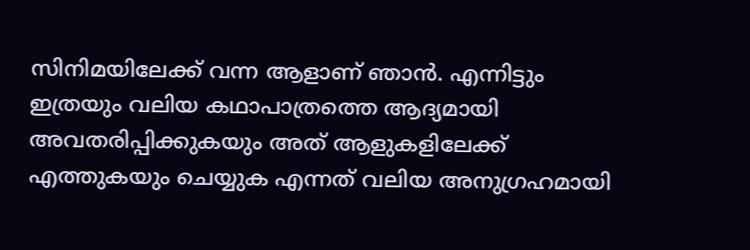സിനിമയിലേക്ക് വന്ന ആളാണ് ഞാൻ. എന്നിട്ടും ഇത്രയും വലിയ കഥാപാത്രത്തെ ആദ്യമായി അവതരിപ്പിക്കുകയും അത് ആളുകളിലേക്ക് എത്തുകയും ചെയ്യുക എന്നത് വലിയ അനുഗ്രഹമായി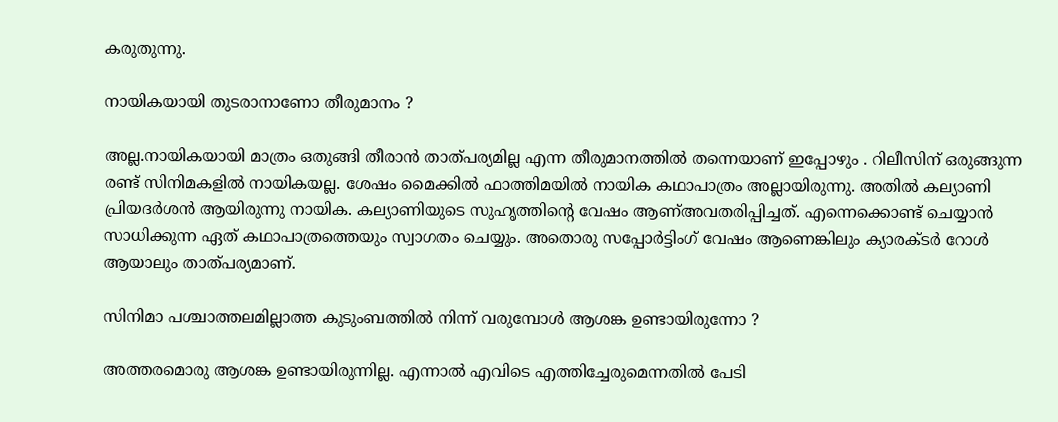കരുതുന്നു.

നായികയായി തുടരാനാണോ തീരുമാനം ?

അല്ല.നായികയായി മാത്രം ഒതുങ്ങി തീരാൻ താത്പര്യമില്ല എന്ന തീരുമാനത്തില്‍ തന്നെയാണ് ഇപ്പോഴും . റിലീസിന് ഒരുങ്ങുന്ന രണ്ട് സിനിമകളില്‍ നായികയല്ല. ശേഷം മൈക്കില്‍ ഫാത്തിമയില്‍ നായിക കഥാപാത്രം അല്ലായിരുന്നു. അതില്‍ കല്യാണി പ്രിയദർശൻ ആയിരുന്നു നായിക. കല്യാണിയുടെ സുഹൃത്തിന്റെ വേഷം ആണ്‌അവതരിപ്പിച്ചത്. എന്നെക്കൊണ്ട് ചെയ്യാൻ സാധിക്കുന്ന ഏത് കഥാപാത്രത്തെയും സ്വാഗതം ചെയ്യും. അതൊരു സപ്പോർട്ടിംഗ് വേഷം ആണെങ്കിലും ക്യാരക്ടർ റോള്‍ ആയാലും താത്പര്യമാണ്.

സിനിമാ പശ്ചാത്തലമില്ലാത്ത കുടുംബത്തില്‍ നിന്ന് വരുമ്പോള്‍ ആശങ്ക ഉണ്ടായിരുന്നോ ?

അത്തരമൊരു ആശങ്ക ഉണ്ടായിരുന്നില്ല. എന്നാല്‍ എവിടെ എത്തിച്ചേരുമെന്നതില്‍ പേടി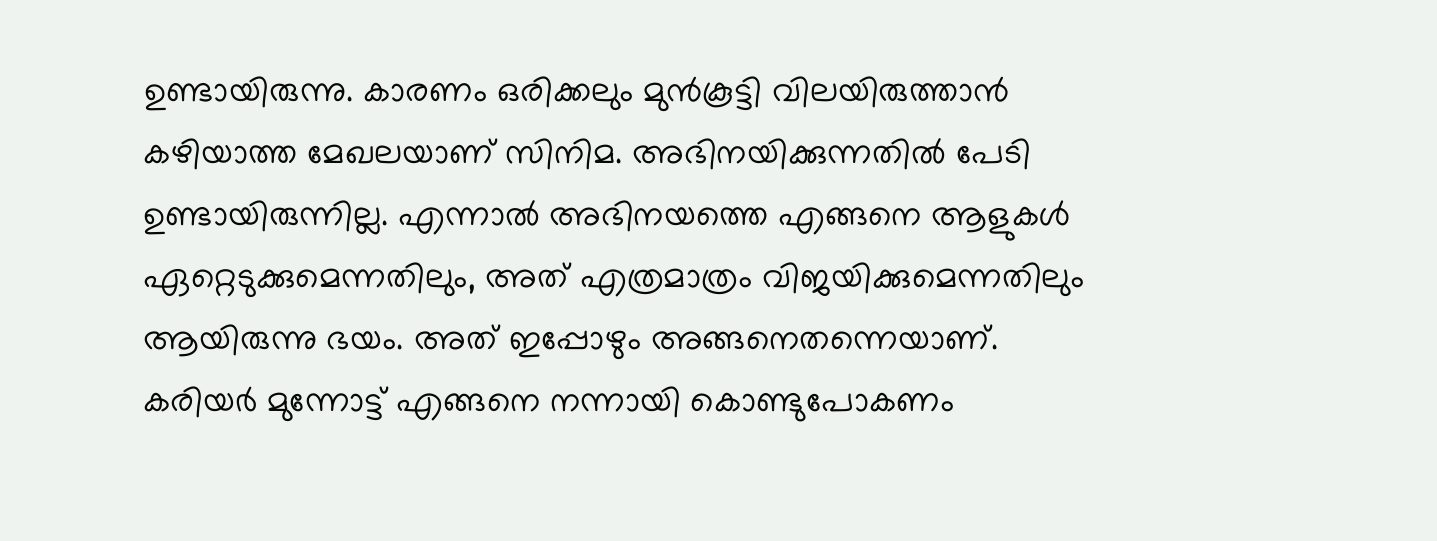ഉണ്ടായിരുന്നു. കാരണം ഒരിക്കലും മുൻകൂട്ടി വിലയിരുത്താൻ കഴിയാത്ത മേഖലയാണ് സിനിമ. അഭിനയിക്കുന്നതില്‍ പേടി ഉണ്ടായിരുന്നില്ല. എന്നാല്‍ അഭിനയത്തെ എങ്ങനെ ആളുകള്‍ ഏറ്റെടുക്കുമെന്നതിലും, അത് എത്രമാത്രം വിജയിക്കുമെന്നതിലും ആയിരുന്നു ഭയം. അത് ഇപ്പോഴും അങ്ങനെതന്നെയാണ്. കരിയർ മുന്നോട്ട് എങ്ങനെ നന്നായി കൊണ്ടുപോകണം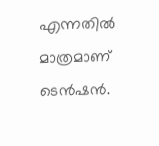എന്നതില്‍ മാത്രമാണ് ടെൻഷൻ.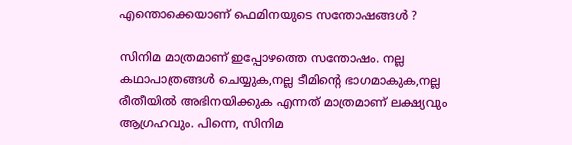എന്തൊക്കെയാണ് ഫെമിനയുടെ സന്തോഷങ്ങള്‍ ?

സിനിമ മാത്രമാണ് ഇപ്പോഴത്തെ സന്തോഷം. നല്ല കഥാപാത്രങ്ങള്‍ ചെയ്യുക,നല്ല ടീമിന്റെ ഭാഗമാകുക,നല്ല രീതീയില്‍ അഭിനയിക്കുക എന്നത് മാത്രമാണ് ലക്ഷ്യവും ആഗ്രഹവും. പിന്നെ, സിനിമ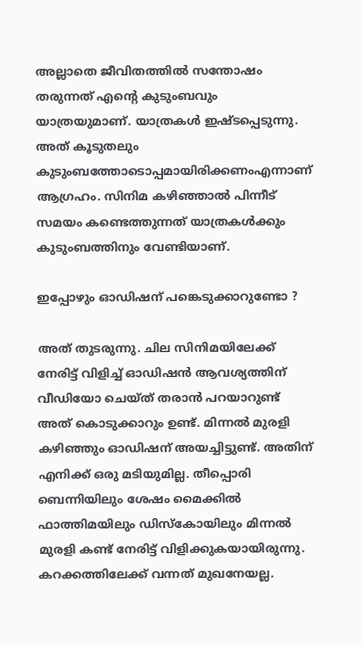അല്ലാതെ ജീവിതത്തില്‍ സന്തോഷം തരുന്നത് എന്റെ കുടുംബവും യാത്രയുമാണ്. യാത്രകള്‍ ഇഷ്ടപ്പെടുന്നു. അത് കൂടുതലും കുടുംബത്തോടൊപ്പമായിരിക്കണംഎന്നാണ് ആഗ്രഹം. സിനിമ കഴിഞ്ഞാല്‍ പിന്നീട് സമയം കണ്ടെത്തുന്നത് യാത്രകള്‍ക്കും കുടുംബത്തിനും വേണ്ടിയാണ്.

ഇപ്പോഴും ഓഡിഷന് പങ്കെടുക്കാറുണ്ടോ ?

അത് തുടരുന്നു. ചില സിനിമയിലേക്ക് നേരിട്ട് വിളിച്ച്‌ ഓഡിഷൻ ആവശ്യത്തിന് വീഡിയോ ചെയ്ത് തരാൻ പറയാറുണ്ട് അത് കൊടുക്കാറും ഉണ്ട്. മിന്നല്‍ മുരളി കഴിഞ്ഞും ഓഡിഷന് അയച്ചിട്ടുണ്ട്. അതിന് എനിക്ക് ഒരു മടിയുമില്ല. തീപ്പൊരി ബെന്നിയിലും ശേഷം മൈക്കില്‍ ഫാത്തിമയിലും ഡിസ്കോയിലും മിന്നല്‍ മുരളി കണ്ട് നേരിട്ട് വിളിക്കുകയായിരുന്നു. കറക്കത്തിലേക്ക് വന്നത് മുഖനേയല്ല.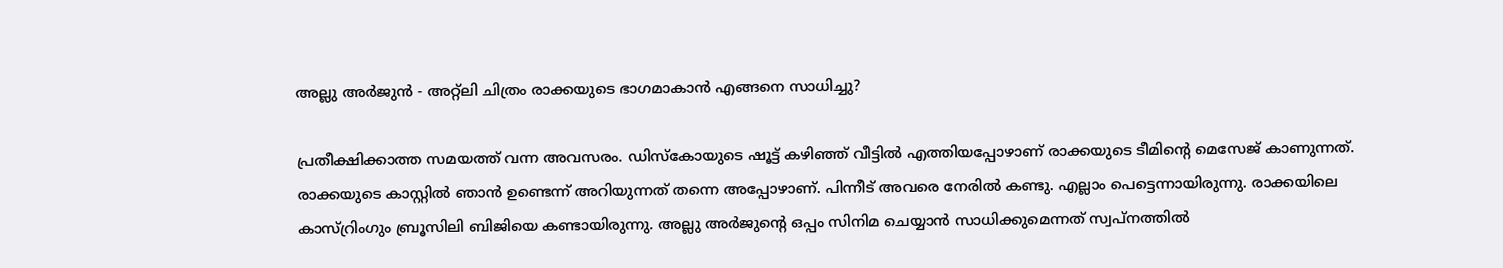അല്ലു അർജുൻ - അറ്റ്ലി ചിത്രം രാക്കയുടെ ഭാഗമാകാൻ എങ്ങനെ സാധിച്ചു?

പ്രതീക്ഷിക്കാത്ത സമയത്ത് വന്ന അവസരം. ഡിസ്കോയുടെ ഷൂട്ട് കഴിഞ്ഞ് വീട്ടില്‍ എത്തിയപ്പോഴാണ് രാക്കയുടെ ടീമിന്റെ മെസേജ് കാണുന്നത്. രാക്കയുടെ കാസ്റ്റില്‍ ഞാൻ ഉണ്ടെന്ന് അറിയുന്നത് തന്നെ അപ്പോഴാണ്. പിന്നീട് അവരെ നേരില്‍ കണ്ടു. എല്ലാം പെട്ടെന്നായിരുന്നു. രാക്കയിലെ കാസ്റ്രിംഗും ബ്രൂസിലി ബിജിയെ കണ്ടായിരുന്നു. അല്ലു അർജുന്റെ ഒപ്പം സിനിമ ചെയ്യാൻ സാധിക്കുമെന്നത് സ്വപ്നത്തില്‍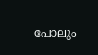പോലും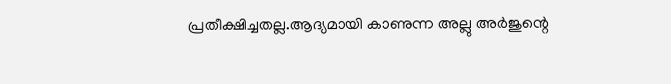പ്രതീക്ഷിച്ചതല്ല.ആദ്യമായി കാണുന്ന അല്ലു അർജുന്റെ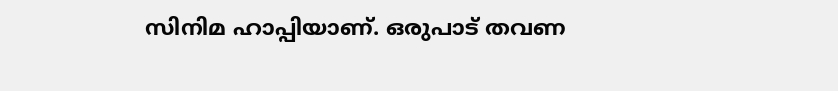സിനിമ ഹാപ്പിയാണ്. ഒരുപാട് തവണ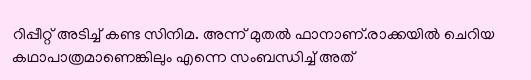റിപ്പീറ്റ് അടിച്ച്‌ കണ്ട സിനിമ. അന്ന് മുതല്‍ ഫാനാണ്.രാക്കയില്‍ ചെറിയ കഥാപാത്രമാണെങ്കിലും എന്നെ സംബന്ധിച്ച്‌ അത്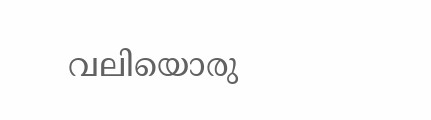വലിയൊരു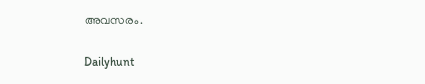അവസരം.

Dailyhunt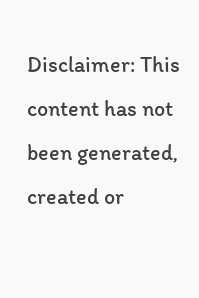Disclaimer: This content has not been generated, created or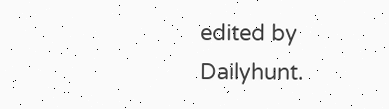edited by Dailyhunt.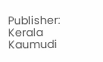Publisher: Kerala Kaumudi